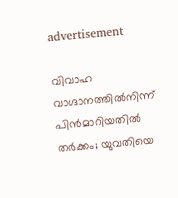advertisement

വിവാഹ വാഗ്ദാനത്തിൽനിന്ന് പിൻമാറിയതിൽ തർക്കം; യുവതിയെ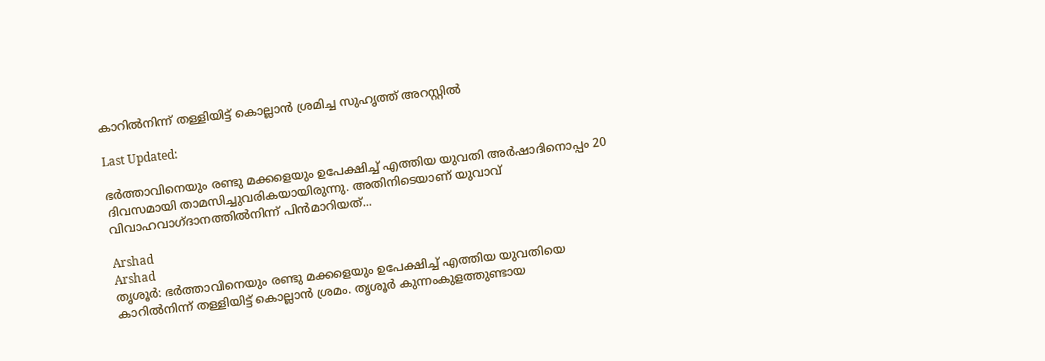കാറിൽനിന്ന് തള്ളിയിട്ട് കൊല്ലാൻ ശ്രമിച്ച സുഹൃത്ത് അറസ്റ്റിൽ

Last Updated:

ഭർത്താവിനെയും രണ്ടു മക്കളെയും ഉപേക്ഷിച്ച് എത്തിയ യുവതി അർഷാദിനൊപ്പം 20 ദിവസമായി താമസിച്ചുവരികയായിരുന്നു. അതിനിടെയാണ് യുവാവ് വിവാഹവാഗ്ദാനത്തിൽനിന്ന് പിൻമാറിയത്...

Arshad
Arshad
തൃശൂര്‍: ഭർത്താവിനെയും രണ്ടു മക്കളെയും ഉപേക്ഷിച്ച് എത്തിയ യുവതിയെ കാറിൽനിന്ന് തള്ളിയിട്ട് കൊല്ലാൻ ശ്രമം. തൃശൂർ കുന്നംകുളത്തുണ്ടായ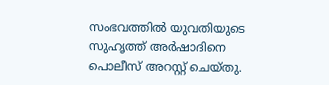സംഭവത്തിൽ യുവതിയുടെ സുഹൃത്ത് അർഷാദിനെ പൊലീസ് അറസ്റ്റ് ചെയ്തു.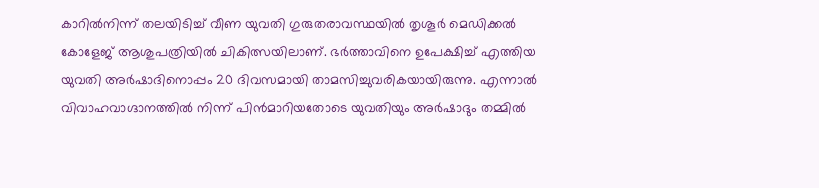കാറിൽനിന്ന് തലയിടിച്ച് വീണ യുവതി ഗുരുതരാവസ്ഥയിൽ തൃശൂർ മെഡിക്കൽ കോളേജ് ആശുപത്രിയിൽ ചികിത്സയിലാണ്. ഭർത്താവിനെ ഉപേക്ഷിച്ച് എത്തിയ യുവതി അർഷാദിനൊപ്പം 20 ദിവസമായി താമസിച്ചുവരികയായിരുന്നു. എന്നാൽ വിവാഹവാഗ്ദാനത്തിൽ നിന്ന് പിൻമാറിയതോടെ യുവതിയും അർഷാദും തമ്മിൽ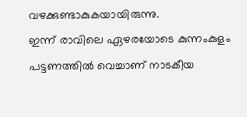വഴക്കുണ്ടാകുകയായിരുന്നു.
ഇന്ന് രാവിലെ ഏഴരയോടെ കുന്നംകുളം പട്ടണത്തിൽ വെച്ചാണ് നാടകീയ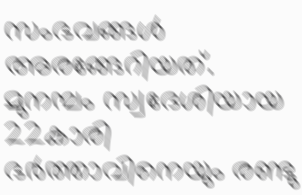സംഭവങ്ങൾ അരങ്ങേറിയത്. മുനമ്പം സ്വദേശിയായ 22കാരി ഭർത്താവിനെയും രണ്ടു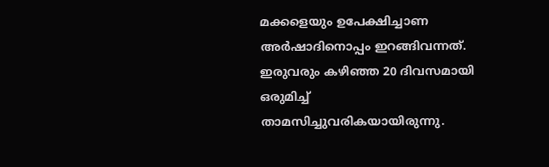മക്കളെയും ഉപേക്ഷിച്ചാണ അർഷാദിനൊപ്പം ഇറങ്ങിവന്നത്. ഇരുവരും കഴിഞ്ഞ 20 ദിവസമായി ഒരുമിച്ച് താമസിച്ചുവരികയായിരുന്നു.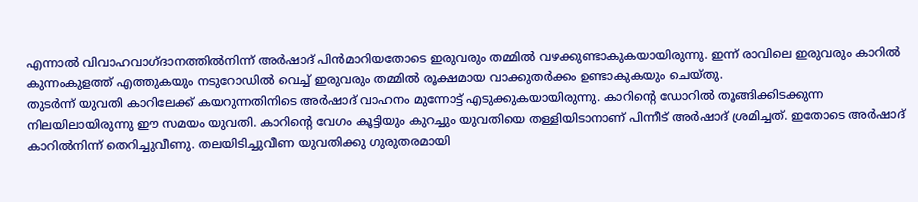എന്നാൽ വിവാഹവാഗ്ദാനത്തിൽനിന്ന് അർഷാദ് പിൻമാറിയതോടെ ഇരുവരും തമ്മിൽ വഴക്കുണ്ടാകുകയായിരുന്നു. ഇന്ന് രാവിലെ ഇരുവരും കാറിൽ കുന്നംകുളത്ത് എത്തുകയും നടുറോഡിൽ വെച്ച് ഇരുവരും തമ്മിൽ രൂക്ഷമായ വാക്കുതർക്കം ഉണ്ടാകുകയും ചെയ്തു.
തുടർന്ന് യുവതി കാറിലേക്ക് കയറുന്നതിനിടെ അർഷാദ് വാഹനം മുന്നോട്ട് എടുക്കുകയായിരുന്നു. കാറിന്‍റെ ഡോറിൽ തൂങ്ങിക്കിടക്കുന്ന നിലയിലായിരുന്നു ഈ സമയം യുവതി. കാറിന്‍റെ വേഗം കൂട്ടിയും കുറച്ചും യുവതിയെ തള്ളിയിടാനാണ് പിന്നീട് അർഷാദ് ശ്രമിച്ചത്. ഇതോടെ അർഷാദ് കാറിൽനിന്ന് തെറിച്ചുവീണു. തലയിടിച്ചുവീണ യുവതിക്കു ഗുരുതരമായി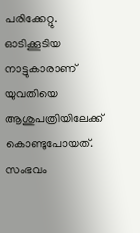പരിക്കേറ്റു. ഓടിക്കൂടിയ നാട്ടുകാരാണ് യുവതിയെ ആശുപത്രിയിലേക്ക് കൊണ്ടുപോയത്. സംഭവം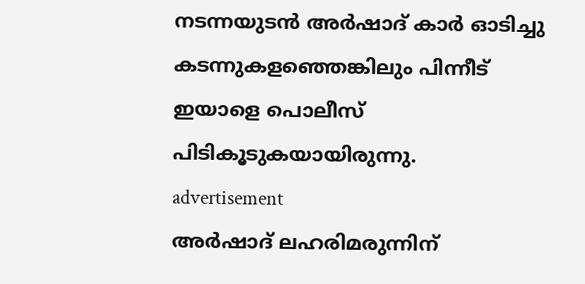നടന്നയുടൻ അർഷാദ് കാർ ഓടിച്ചു കടന്നുകളഞ്ഞെങ്കിലും പിന്നീട് ഇയാളെ പൊലീസ് പിടികൂടുകയായിരുന്നു.
advertisement
അര്‍ഷാദ് ലഹരിമരുന്നിന്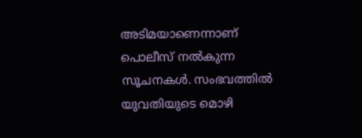അടിമയാണെന്നാണ് പൊലീസ് നൽകുന്ന സൂചനകൾ. സംഭവത്തില്‍ യുവതിയുടെ മൊഴി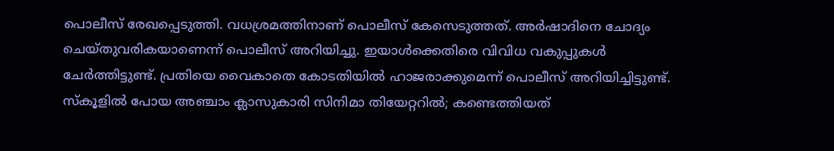പൊലീസ് രേഖപ്പെടുത്തി. വധശ്രമത്തിനാണ് പൊലീസ് കേസെടുത്തത്. അർഷാദിനെ ചോദ്യം ചെയ്തുവരികയാണെന്ന് പൊലീസ് അറിയിച്ചു. ഇയാൾക്കെതിരെ വിവിധ വകുപ്പുകൾ ചേർത്തിട്ടുണ്ട്. പ്രതിയെ വൈകാതെ കോടതിയിൽ ഹാജരാക്കുമെന്ന് പൊലീസ് അറിയിച്ചിട്ടുണ്ട്.
സ്കൂളിൽ പോയ അഞ്ചാം ക്ലാസുകാരി സിനിമാ തിയേറ്ററിൽ; കണ്ടെത്തിയത്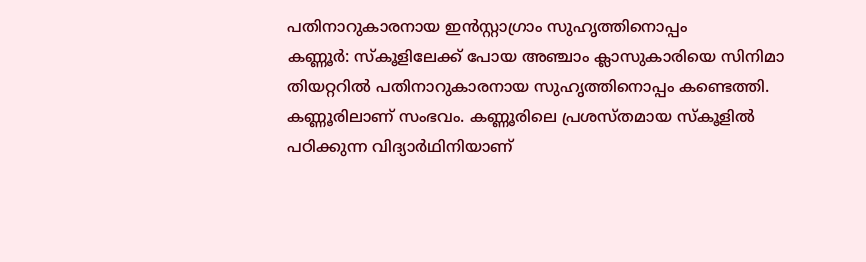പതിനാറുകാരനായ ഇൻസ്റ്റാഗ്രാം സുഹൃത്തിനൊപ്പം
കണ്ണൂര്‍: സ്കൂളിലേക്ക് പോയ അഞ്ചാം ക്ലാസുകാരിയെ സിനിമാ തിയറ്ററിൽ പതിനാറുകാരനായ സുഹൃത്തിനൊപ്പം കണ്ടെത്തി. കണ്ണൂരിലാണ് സംഭവം. കണ്ണൂരിലെ പ്രശസ്തമായ സ്കൂളിൽ പഠിക്കുന്ന വിദ്യാർഥിനിയാണ്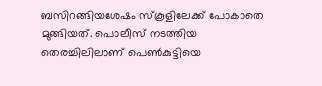ബസിറങ്ങിയശേഷം സ്കൂളിലേക്ക് പോകാതെ മുങ്ങിയത്. പൊലീസ് നടത്തിയ തെരച്ചിലിലാണ് പെൺകുട്ടിയെ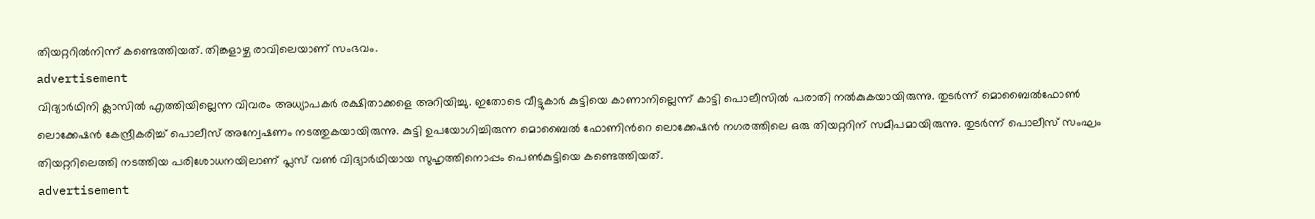തിയറ്ററിൽനിന്ന് കണ്ടെത്തിയത്. തിങ്കളാഴ്ച രാവിലെയാണ് സംഭവം.
advertisement
വിദ്യാർഥിനി ക്ലാസിൽ എത്തിയില്ലെന്ന വിവരം അധ്യാപകർ രക്ഷിതാക്കളെ അറിയിച്ചു. ഇതോടെ വീട്ടുകാർ കുട്ടിയെ കാണാനില്ലെന്ന് കാട്ടി പൊലീസിൽ പരാതി നൽകുകയായിരുന്നു. തുടർന്ന് മൊബൈൽഫോൺ ലൊക്കേഷൻ കേന്ദ്രീകരിച്ച് പൊലീസ് അന്വേഷണം നടത്തുകയായിരുന്നു. കുട്ടി ഉപയോഗിച്ചിരുന്ന മൊബൈൽ ഫോണിന്‍റെ ലൊക്കേഷൻ നഗരത്തിലെ ഒരു തിയറ്ററിന് സമീപമായിരുന്നു. തുടർന്ന് പൊലീസ് സംഘം തിയറ്ററിലെത്തി നടത്തിയ പരിശോധനയിലാണ് പ്ലസ് വൺ വിദ്യാർഥിയായ സുഹൃത്തിനൊപ്പം പെൺകുട്ടിയെ കണ്ടെത്തിയത്.
advertisement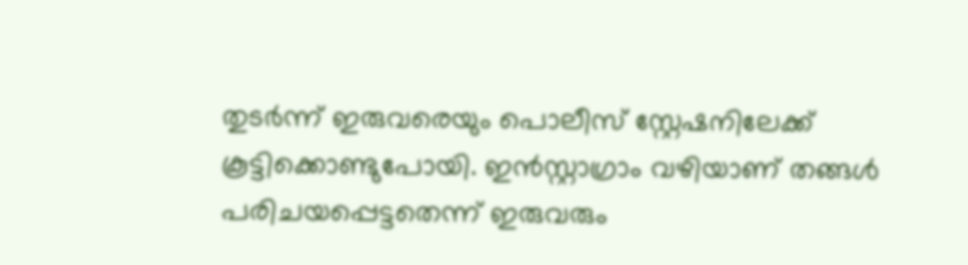തുടർന്ന് ഇരുവരെയും പൊലീസ് സ്റ്റേഷനിലേക്ക് കൂട്ടിക്കൊണ്ടുപോയി. ഇൻസ്റ്റാഗ്രാം വഴിയാണ് തങ്ങൾ പരിചയപ്പെട്ടതെന്ന് ഇരുവരും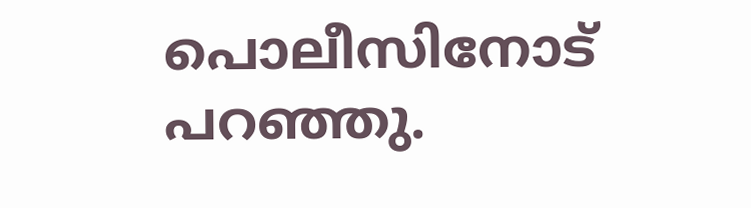പൊലീസിനോട് പറഞ്ഞു.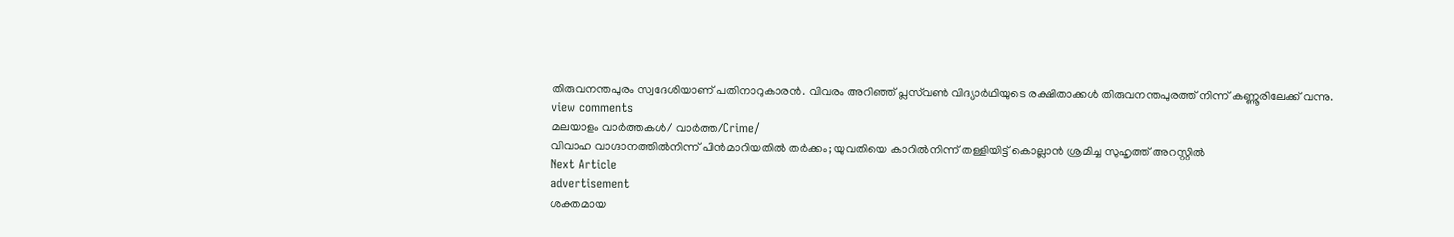തിരുവനന്തപുരം സ്വദേശിയാണ് പതിനാറുകാരൻ. വിവരം അറിഞ്ഞ് പ്ലസ്‌വണ്‍ വിദ്യാര്‍ഥിയുടെ രക്ഷിതാക്കള്‍ തിരുവനന്തപുരത്ത് നിന്ന് കണ്ണൂരിലേക്ക് വന്നു.
view comments
മലയാളം വാർത്തകൾ/ വാർത്ത/Crime/
വിവാഹ വാഗ്ദാനത്തിൽനിന്ന് പിൻമാറിയതിൽ തർക്കം; യുവതിയെ കാറിൽനിന്ന് തള്ളിയിട്ട് കൊല്ലാൻ ശ്രമിച്ച സുഹൃത്ത് അറസ്റ്റിൽ
Next Article
advertisement
ശക്തമായ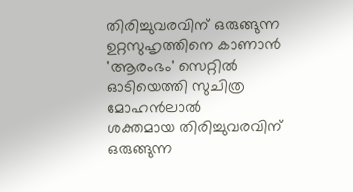തിരിച്ചുവരവിന് ഒരുങ്ങുന്ന ഉറ്റസുഹൃത്തിനെ കാണാൻ 'ആരംഭം' സെറ്റിൽ ഓടിയെത്തി സുചിത്ര മോഹൻലാൽ
ശക്തമായ തിരിച്ചുവരവിന് ഒരുങ്ങുന്ന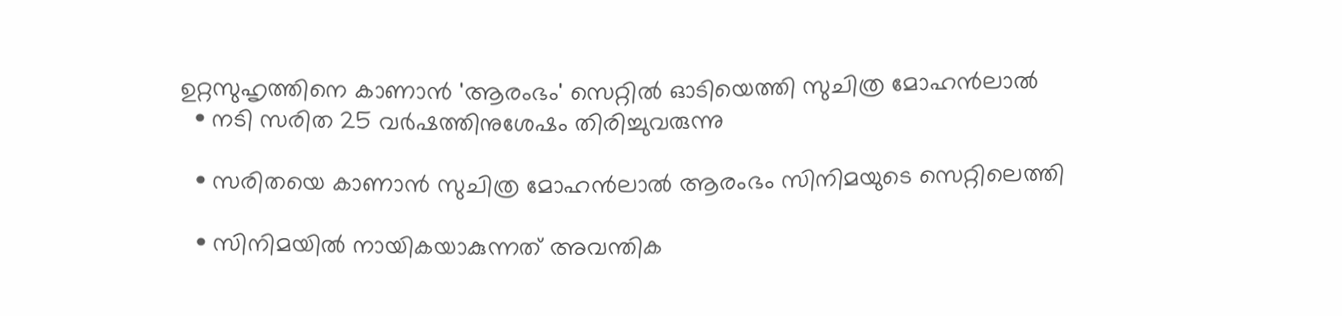ഉറ്റസുഹൃത്തിനെ കാണാൻ 'ആരംഭം' സെറ്റിൽ ഓടിയെത്തി സുചിത്ര മോഹൻലാൽ
  • നടി സരിത 25 വർ‌ഷത്തിനുശേഷം തിരിച്ചുവരുന്നു

  • സരിതയെ കാണാൻ സുചിത്ര മോഹൻലാൽ ആരംഭം സിനിമയുടെ സെറ്റിലെത്തി

  • സിനിമയിൽ നായികയാകുന്നത് അവന്തിക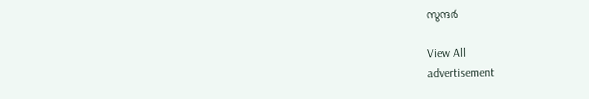സുന്ദർ

View All
advertisement